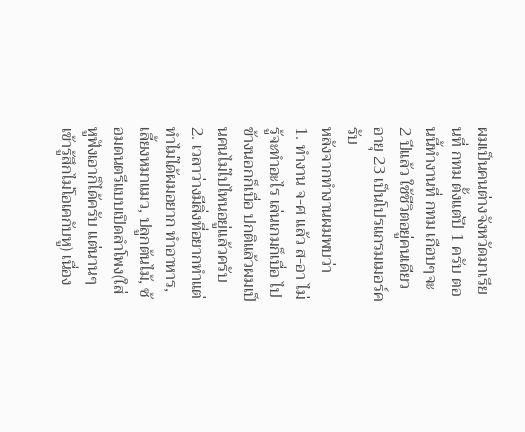ผมเป็นคนต่างจังหวัดมาเรียนที่ กทม ตั้งแต่ปี 1 ครับ ตอนนี้ทำงานที่ กทม เกือบๆจะ 2 ปีแล้ว ใช้ชีวิตอยู่คนเดียว อายุ 23 เป็นโปรแกรมเมอร์ครับ
หลังจากทำงานผมพบว่า
1. ทำงาน จ-ศ แล้ว ส-อา ไม่รู้จะทำอะไร เล่นเกมก็เบื่อ ไปข้างนอกก็เบื่อ ปกติแล้วผมเป็นคนไม่ไปไหนอยู่แล้วครับ
2. เวลาว่างมีสิ่งที่อยากทำแต่ทำไม่ได้ผมอยาก ทำอาหาร, เลี้ยงหมาแมว, ปลูกต้นไม้, ซ้อมดนตรีแบบเปิดลำโพง(ใส่หูฟังเอาก็ได้ครับ แต่นานๆเข้ารู้สึกไม่โอเคกับหู) เนื่อง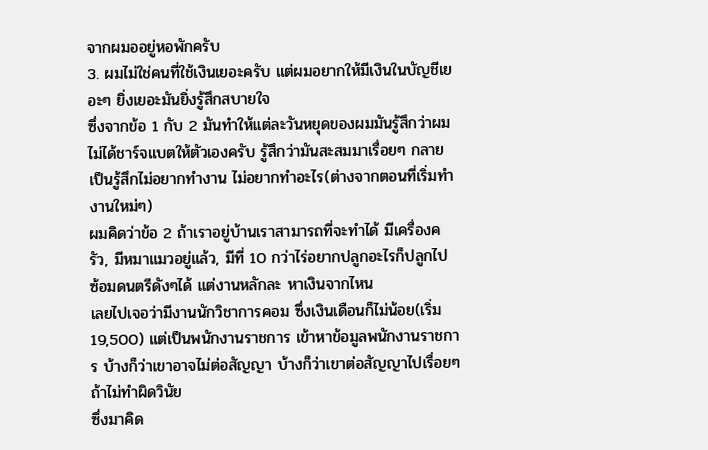จากผมออยู่หอพักครับ
3. ผมไม่ใช่คนที่ใช้เงินเยอะครับ แต่ผมอยากให้มีเงินในบัญชีเยอะๆ ยิ่งเยอะมันยิ่งรู้สึกสบายใจ
ซึ่งจากข้อ 1 กับ 2 มันทำให้แต่ละวันหยุดของผมมันรู้สึกว่าผมไม่ได้ชาร์จแบตให้ตัวเองครับ รู้สึกว่ามันสะสมมาเรื่อยๆ กลายเป็นรู้สึกไม่อยากทำงาน ไม่อยากทำอะไร(ต่างจากตอนที่เริ่มทำงานใหม่ๆ)
ผมคิดว่าข้อ 2 ถ้าเราอยู่บ้านเราสามารถที่จะทำได้ มีเครื่องครัว, มีหมาแมวอยู่แล้ว, มีที่ 10 กว่าไร่อยากปลูกอะไรก็ปลูกไป ซ้อมดนตรีดังๆได้ แต่งานหลักละ หาเงินจากไหน
เลยไปเจอว่ามีงานนักวิชาการคอม ซึ่งเงินเดือนก็ไม่น้อย(เริ่ม 19,500) แต่เป็นพนักงานราชการ เข้าหาข้อมูลพนักงานราชการ บ้างก็ว่าเขาอาจไม่ต่อสัญญา บ้างก็ว่าเขาต่อสัญญาไปเรื่อยๆถ้าไม่ทำผิดวินัย
ซึ่งมาคิด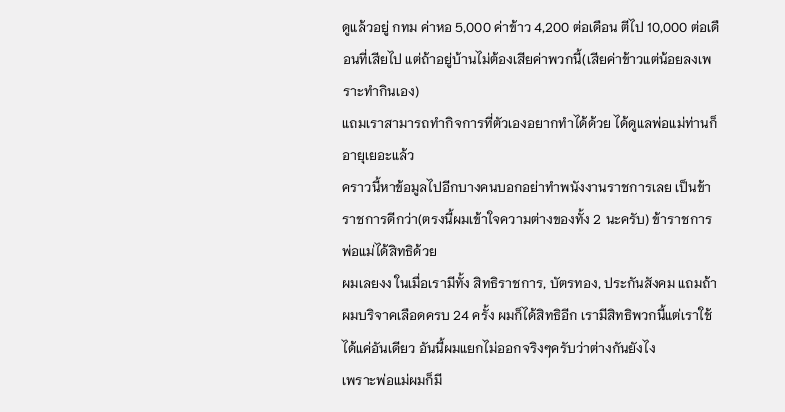ดูแล้วอยู่ กทม ค่าหอ 5,000 ค่าข้าว 4,200 ต่อเดือน ตีไป 10,000 ต่อเดือนที่เสียไป แต่ถ้าอยู่บ้านไม่ต้องเสียค่าพวกนี้(เสียค่าข้าวแต่น้อยลงเพราะทำกินเอง)
แถมเราสามารถทำกิจการที่ตัวเองอยากทำได้ด้วย ได้ดูแลพ่อแม่ท่านก็อายุเยอะแล้ว
คราวนี้หาข้อมูลไปอีกบางคนบอกอย่าทำพนังงานราชการเลย เป็นข้าราชการดีกว่า(ตรงนี้ผมเข้าใจความต่างของทั้ง 2 นะครับ) ข้าราชการพ่อแม่ได้สิทธิด้วย
ผมเลยงง ในเมื่อเรามีทั้ง สิทธิราชการ, บัตรทอง, ประกันสังคม แถมถ้าผมบริจาคเลือดครบ 24 ครั้ง ผมก็ได้สิทธิอีก เรามีสิทธิพวกนี้แต่เราใช้ได้แค่อันเดียว อันนี้ผมแยกไม่ออกจริงๆครับว่าต่างกันยังไง
เพราะพ่อแม่ผมก็มี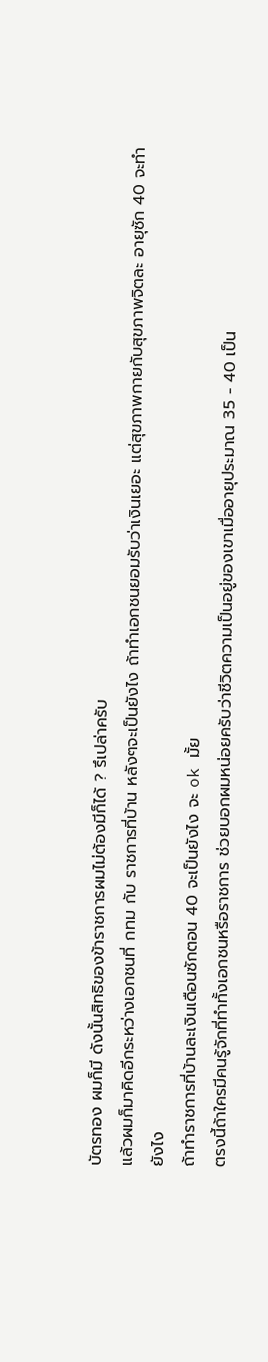บัตรทอง ผมก็มี ดังนั้นสิทธิของข้าราชการผมไม่ต้องมีก็ได้ ? รึเปล่าครับ
แล้วผมก็มาคิดอีกระหว่างเอกชนที่ กทม กับ ราชการที่บ้าน หลังๆจะเป็นยังไง ถ้าทำเอกชนยอมรับว่าเงินเยอะ แต่สุขภาพกายกับสุขภาพจิตละ อายุซัก 40 จะทำยังไง
ถ้าทำราชการที่บ้านละเงินเดือนซักตอน 40 จะเป็นยังไง จะ ok มั้ย
ตรงนี้ถ้าใครมีคนรู้จักที่ทำทั้งเอกชนหรือราชการ ช่วยบอกผมหน่อยครับว่าชีวิตความเป็นอยู่ของเขาเมื่ออายุประมาณ 35 - 40 เป็น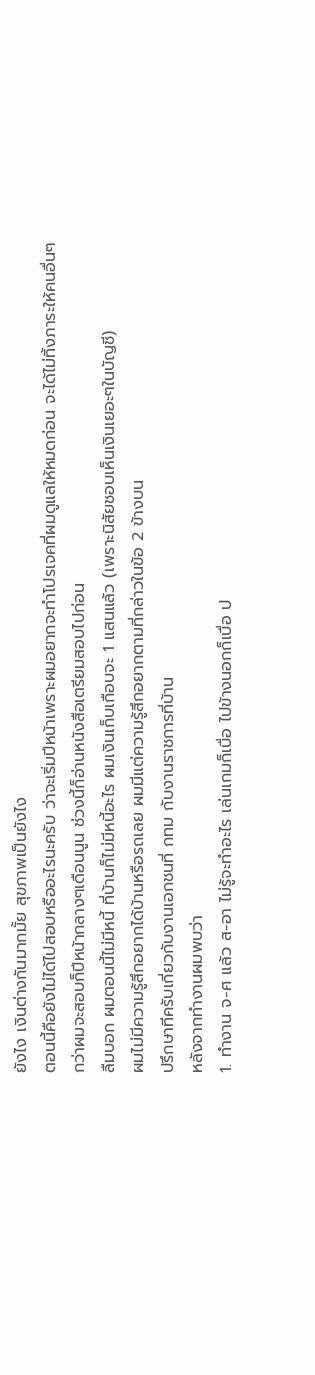ยังไง เงินต่างกันมากมั้ย สุขภาพเป็นยังไง
ตอนนี้คือยังไม่ได้ไปสอบหรืออะไรนะครับ ว่าจะเริ่มปีหน้าเพราะผมอยากจะทำโปรเจคที่ผมดูแลให้หมดก่อน จะได้ไม่ทิ้งภาระให้คนอื่นๆ
กว่าผมจะสอบก็ปีหน้ากลางๆเดือนนูน ช่วงนี้ก็อ่านหนังสือเตรียมสอบไปก่อน
ลืมบอก ผมตอนนี้ไม่มีหนี้ ที่บ้านก็ไม่มีหนี้อะไร ผมเงินเก็บเกือบจะ 1 แสนแล้ว (เพราะนิสัยชอบเห็นเงินเยอะๆในบัญชี)
ผมไม่มีความรู้สึกอยากได้บ้านหรือรถเลย ผมมีแต่ความรู้สึกอยากตามที่กล่าวในข้อ 2 ข้างบน
ปรึกษาทีครับเกี่ยวกับงานเอกชนที่ กทม กับงานราชการที่บ้าน
หลังจากทำงานผมพบว่า
1. ทำงาน จ-ศ แล้ว ส-อา ไม่รู้จะทำอะไร เล่นเกมก็เบื่อ ไปข้างนอกก็เบื่อ ป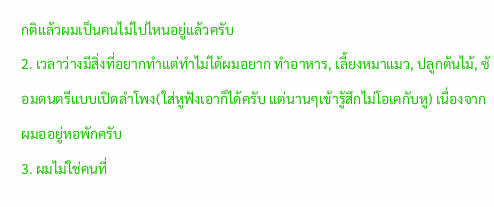กติแล้วผมเป็นคนไม่ไปไหนอยู่แล้วครับ
2. เวลาว่างมีสิ่งที่อยากทำแต่ทำไม่ได้ผมอยาก ทำอาหาร, เลี้ยงหมาแมว, ปลูกต้นไม้, ซ้อมดนตรีแบบเปิดลำโพง(ใส่หูฟังเอาก็ได้ครับ แต่นานๆเข้ารู้สึกไม่โอเคกับหู) เนื่องจากผมออยู่หอพักครับ
3. ผมไม่ใช่คนที่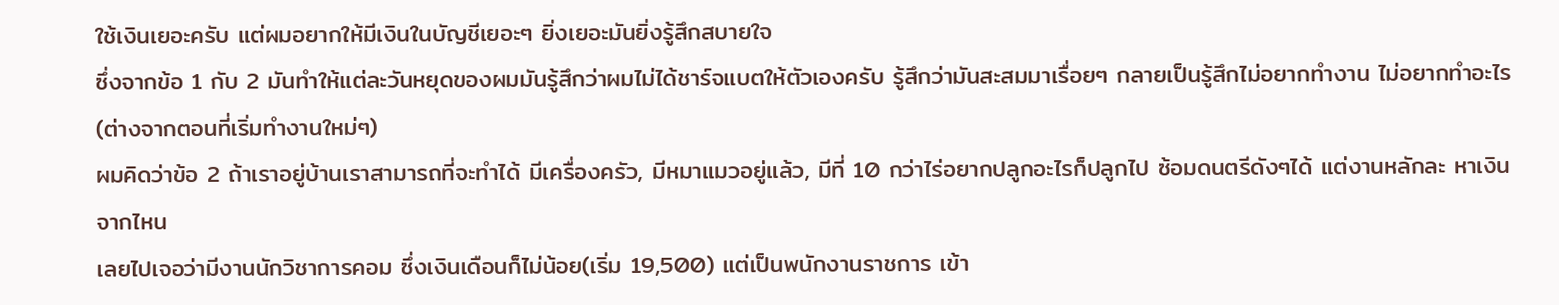ใช้เงินเยอะครับ แต่ผมอยากให้มีเงินในบัญชีเยอะๆ ยิ่งเยอะมันยิ่งรู้สึกสบายใจ
ซึ่งจากข้อ 1 กับ 2 มันทำให้แต่ละวันหยุดของผมมันรู้สึกว่าผมไม่ได้ชาร์จแบตให้ตัวเองครับ รู้สึกว่ามันสะสมมาเรื่อยๆ กลายเป็นรู้สึกไม่อยากทำงาน ไม่อยากทำอะไร(ต่างจากตอนที่เริ่มทำงานใหม่ๆ)
ผมคิดว่าข้อ 2 ถ้าเราอยู่บ้านเราสามารถที่จะทำได้ มีเครื่องครัว, มีหมาแมวอยู่แล้ว, มีที่ 10 กว่าไร่อยากปลูกอะไรก็ปลูกไป ซ้อมดนตรีดังๆได้ แต่งานหลักละ หาเงินจากไหน
เลยไปเจอว่ามีงานนักวิชาการคอม ซึ่งเงินเดือนก็ไม่น้อย(เริ่ม 19,500) แต่เป็นพนักงานราชการ เข้า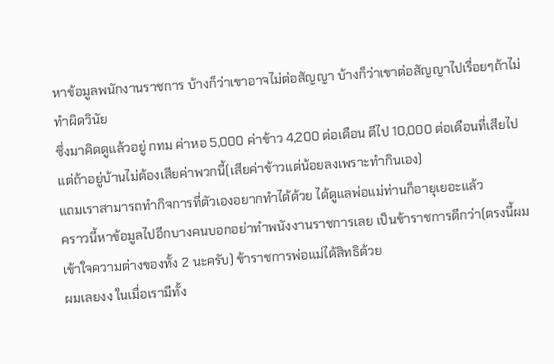หาข้อมูลพนักงานราชการ บ้างก็ว่าเขาอาจไม่ต่อสัญญา บ้างก็ว่าเขาต่อสัญญาไปเรื่อยๆถ้าไม่ทำผิดวินัย
ซึ่งมาคิดดูแล้วอยู่ กทม ค่าหอ 5,000 ค่าข้าว 4,200 ต่อเดือน ตีไป 10,000 ต่อเดือนที่เสียไป แต่ถ้าอยู่บ้านไม่ต้องเสียค่าพวกนี้(เสียค่าข้าวแต่น้อยลงเพราะทำกินเอง)
แถมเราสามารถทำกิจการที่ตัวเองอยากทำได้ด้วย ได้ดูแลพ่อแม่ท่านก็อายุเยอะแล้ว
คราวนี้หาข้อมูลไปอีกบางคนบอกอย่าทำพนังงานราชการเลย เป็นข้าราชการดีกว่า(ตรงนี้ผมเข้าใจความต่างของทั้ง 2 นะครับ) ข้าราชการพ่อแม่ได้สิทธิด้วย
ผมเลยงง ในเมื่อเรามีทั้ง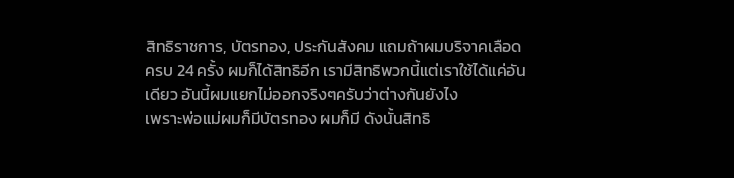สิทธิราชการ, บัตรทอง, ประกันสังคม แถมถ้าผมบริจาคเลือดครบ 24 ครั้ง ผมก็ได้สิทธิอีก เรามีสิทธิพวกนี้แต่เราใช้ได้แค่อันเดียว อันนี้ผมแยกไม่ออกจริงๆครับว่าต่างกันยังไง
เพราะพ่อแม่ผมก็มีบัตรทอง ผมก็มี ดังนั้นสิทธิ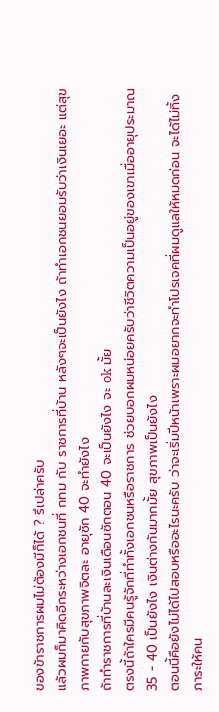ของข้าราชการผมไม่ต้องมีก็ได้ ? รึเปล่าครับ
แล้วผมก็มาคิดอีกระหว่างเอกชนที่ กทม กับ ราชการที่บ้าน หลังๆจะเป็นยังไง ถ้าทำเอกชนยอมรับว่าเงินเยอะ แต่สุขภาพกายกับสุขภาพจิตละ อายุซัก 40 จะทำยังไง
ถ้าทำราชการที่บ้านละเงินเดือนซักตอน 40 จะเป็นยังไง จะ ok มั้ย
ตรงนี้ถ้าใครมีคนรู้จักที่ทำทั้งเอกชนหรือราชการ ช่วยบอกผมหน่อยครับว่าชีวิตความเป็นอยู่ของเขาเมื่ออายุประมาณ 35 - 40 เป็นยังไง เงินต่างกันมากมั้ย สุขภาพเป็นยังไง
ตอนนี้คือยังไม่ได้ไปสอบหรืออะไรนะครับ ว่าจะเริ่มปีหน้าเพราะผมอยากจะทำโปรเจคที่ผมดูแลให้หมดก่อน จะได้ไม่ทิ้งภาระให้คน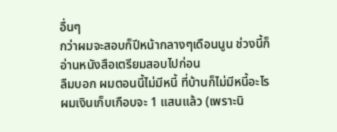อื่นๆ
กว่าผมจะสอบก็ปีหน้ากลางๆเดือนนูน ช่วงนี้ก็อ่านหนังสือเตรียมสอบไปก่อน
ลืมบอก ผมตอนนี้ไม่มีหนี้ ที่บ้านก็ไม่มีหนี้อะไร ผมเงินเก็บเกือบจะ 1 แสนแล้ว (เพราะนิ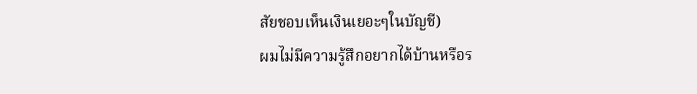สัยชอบเห็นเงินเยอะๆในบัญชี)
ผมไม่มีความรู้สึกอยากได้บ้านหรือร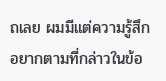ถเลย ผมมีแต่ความรู้สึกอยากตามที่กล่าวในข้อ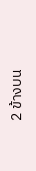2 ข้างบน